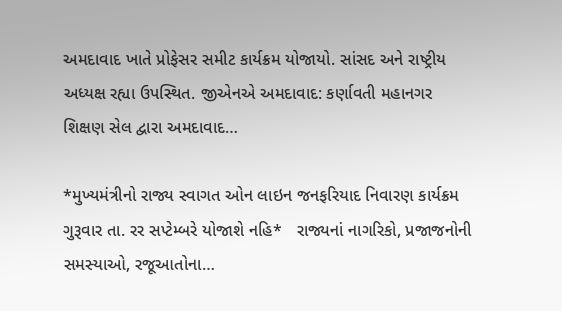અમદાવાદ ખાતે પ્રોફેસર સમીટ કાર્યક્રમ યોજાયો. સાંસદ અને રાષ્ટ્રીય અધ્યક્ષ રહ્યા ઉપસ્થિત. જીએનએ અમદાવાદ: કર્ણાવતી મહાનગર શિક્ષણ સેલ દ્વારા અમદાવાદ…

*મુખ્યમંત્રીનો રાજ્ય સ્વાગત ઓન લાઇન જનફરિયાદ નિવારણ કાર્યક્રમ ગુરૂવાર તા. રર સપ્ટેમ્બરે યોજાશે નહિ*   રાજ્યનાં નાગરિકો, પ્રજાજનોની સમસ્યાઓ, રજૂઆતોના…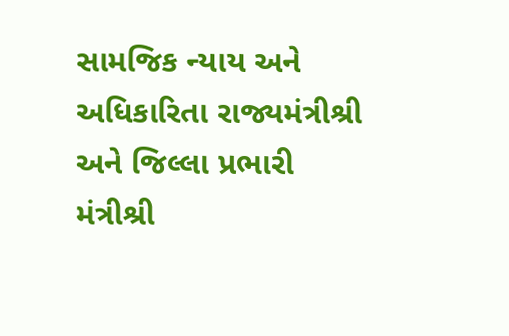સામજિક ન્યાય અને અધિકારિતા રાજ્યમંત્રીશ્રી અને જિલ્લા પ્રભારી મંત્રીશ્રી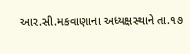આર.સી.મકવાણાના અધ્યક્ષસ્થાને તા.૧૭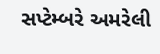સપ્ટેમ્બરે અમરેલી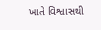ખાતે વિશ્વાસથી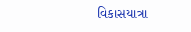વિકાસયાત્રા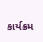કાર્યક્રમ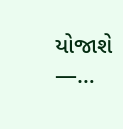યોજાશે —…